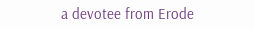a devotee from Erode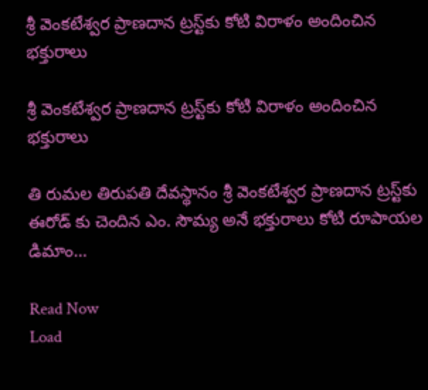శ్రీ వెంకటేశ్వర ప్రాణదాన ట్రస్ట్‌కు కోటి విరాళం అందించిన భక్తురాలు

శ్రీ వెంకటేశ్వర ప్రాణదాన ట్రస్ట్‌కు కోటి విరాళం అందించిన భక్తురాలు

తి రుమల తిరుపతి దేవస్థానం శ్రీ వెంకటేశ్వర ప్రాణదాన ట్రస్ట్‌కు ఈరోడ్ కు చెందిన ఎం. సౌమ్య అనే భక్తురాలు కోటి రూపాయల డిమాం…

Read Now
Load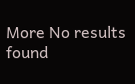More No results found